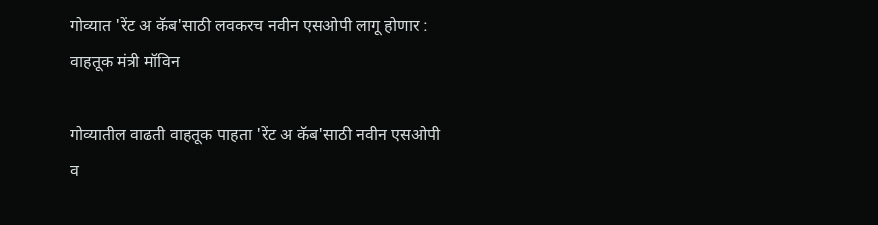गोव्यात 'रेंट अ कॅब'साठी लवकरच नवीन एसओपी लागू होणार : वाहतूक मंत्री मॉविन

गोव्यातील वाढती वाहतूक पाहता 'रेंट अ कॅब'साठी नवीन एसओपी व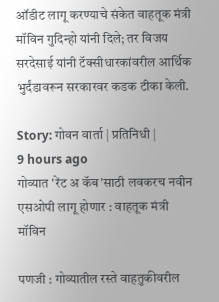ऑडीट लागू करण्याचे संकेत वाहतूक मंत्री मॉविन गुदिन्हो यांनी दिले; तर विजय सरदेसाई यांनी टॅक्सीधारकांवरील आर्थिक भुर्दंडावरून सरकारवर कडक टीका केली.

Story: गोवन वार्ता | प्रतिनिधी |
9 hours ago
गोव्यात 'रेंट अ कॅब'साठी लवकरच नवीन एसओपी लागू होणार : वाहतूक मंत्री मॉविन

पणजी : गोव्यातील रस्ते वाहतुकीवरील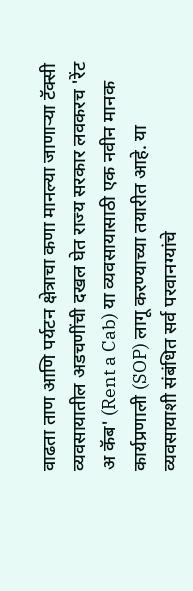वाढता ताण आणि पर्यटन क्षेत्राचा कणा मानल्या जाणाऱ्या टॅक्सी व्यवसायातील अडचणींची दखल घेत राज्य सरकार लवकरच 'रेंट अ कॅब' (Rent a Cab) या व्यवसायासाठी एक नवीन मानक कार्यप्रणाली (SOP) लागू करण्याच्या तयारीत आहे. या व्यवसायाशी संबंधित सर्व परवानग्यांचे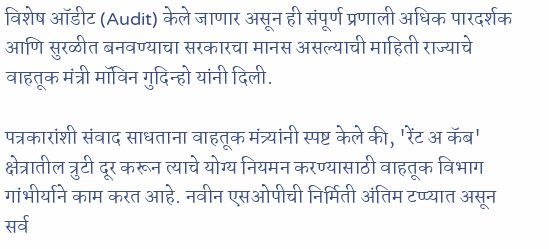विशेष ऑडीट (Audit) केले जाणार असून ही संपूर्ण प्रणाली अधिक पारदर्शक आणि सुरळीत बनवण्याचा सरकारचा मानस असल्याची माहिती राज्याचे वाहतूक मंत्री मॉविन गुदिन्हो यांनी दिली.

पत्रकारांशी संवाद साधताना वाहतूक मंत्र्यांनी स्पष्ट केले की, 'रेंट अ कॅब' क्षेत्रातील त्रुटी दूर करून त्याचे योग्य नियमन करण्यासाठी वाहतूक विभाग गांभीर्याने काम करत आहे. नवीन एसओपीची निर्मिती अंतिम टप्प्यात असून सर्व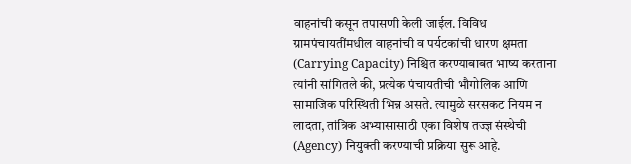वाहनांची कसून तपासणी केली जाईल. विविध ग्रामपंचायतींमधील वाहनांची व पर्यटकांची धारण क्षमता (Carrying Capacity) निश्चित करण्याबाबत भाष्य करताना त्यांनी सांगितले की, प्रत्येक पंचायतीची भौगोलिक आणि सामाजिक परिस्थिती भिन्न असते. त्यामुळे सरसकट नियम न लादता, तांत्रिक अभ्यासासाठी एका विशेष तज्ज्ञ संस्थेची (Agency) नियुक्ती करण्याची प्रक्रिया सुरू आहे.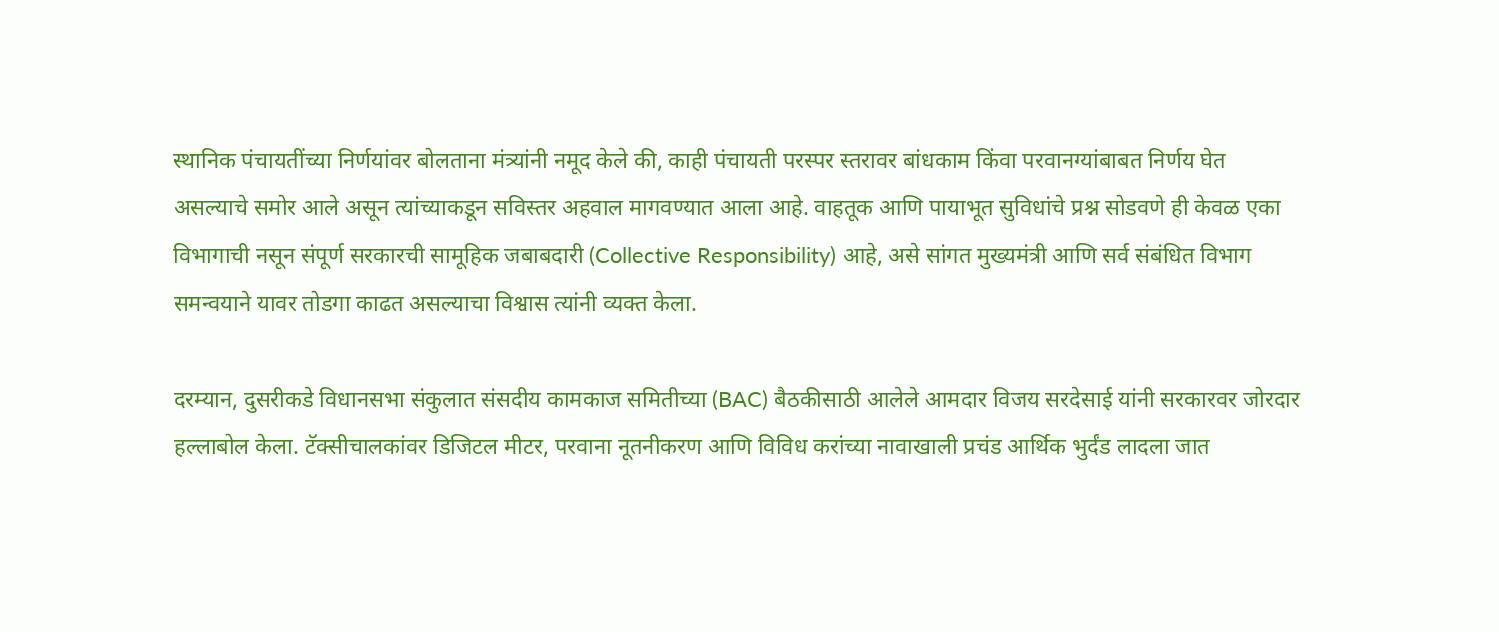स्थानिक पंचायतींच्या निर्णयांवर बोलताना मंत्र्यांनी नमूद केले की, काही पंचायती परस्पर स्तरावर बांधकाम किंवा परवानग्यांबाबत निर्णय घेत असल्याचे समोर आले असून त्यांच्याकडून सविस्तर अहवाल मागवण्यात आला आहे. वाहतूक आणि पायाभूत सुविधांचे प्रश्न सोडवणे ही केवळ एका विभागाची नसून संपूर्ण सरकारची सामूहिक जबाबदारी (Collective Responsibility) आहे, असे सांगत मुख्यमंत्री आणि सर्व संबंधित विभाग समन्वयाने यावर तोडगा काढत असल्याचा विश्वास त्यांनी व्यक्त केला.

दरम्यान, दुसरीकडे विधानसभा संकुलात संसदीय कामकाज समितीच्या (BAC) बैठकीसाठी आलेले आमदार विजय सरदेसाई यांनी सरकारवर जोरदार हल्लाबोल केला. टॅक्सीचालकांवर डिजिटल मीटर, परवाना नूतनीकरण आणि विविध करांच्या नावाखाली प्रचंड आर्थिक भुर्दंड लादला जात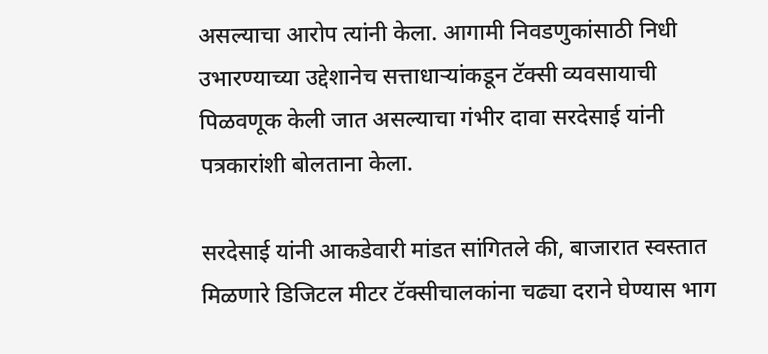असल्याचा आरोप त्यांनी केला. आगामी निवडणुकांसाठी निधी उभारण्याच्या उद्देशानेच सत्ताधाऱ्यांकडून टॅक्सी व्यवसायाची पिळवणूक केली जात असल्याचा गंभीर दावा सरदेसाई यांनी पत्रकारांशी बोलताना केला.

सरदेसाई यांनी आकडेवारी मांडत सांगितले की, बाजारात स्वस्तात मिळणारे डिजिटल मीटर टॅक्सीचालकांना चढ्या दराने घेण्यास भाग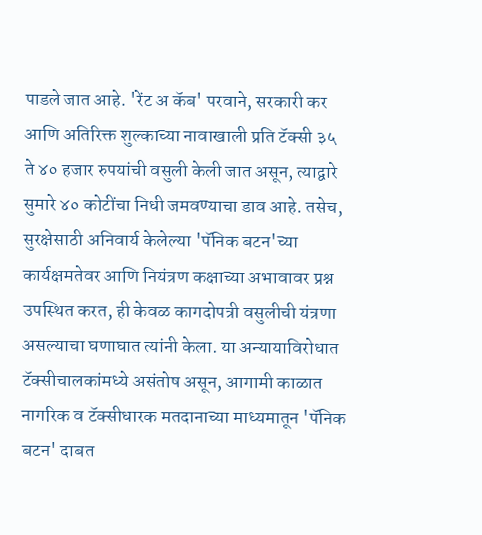पाडले जात आहे. 'रेंट अ कॅब' परवाने, सरकारी कर आणि अतिरिक्त शुल्काच्या नावाखाली प्रति टॅक्सी ३५ ते ४० हजार रुपयांची वसुली केली जात असून, त्याद्वारे सुमारे ४० कोटींचा निधी जमवण्याचा डाव आहे. तसेच, सुरक्षेसाठी अनिवार्य केलेल्या 'पॅनिक बटन'च्या कार्यक्षमतेवर आणि नियंत्रण कक्षाच्या अभावावर प्रश्न उपस्थित करत, ही केवळ कागदोपत्री वसुलीची यंत्रणा असल्याचा घणाघात त्यांनी केला. या अन्यायाविरोधात टॅक्सीचालकांमध्ये असंतोष असून, आगामी काळात नागरिक व टॅक्सीधारक मतदानाच्या माध्यमातून 'पॅनिक बटन' दाबत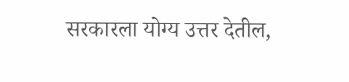सरकारला योग्य उत्तर देतील,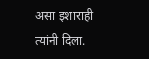असा इशाराही त्यांनी दिला.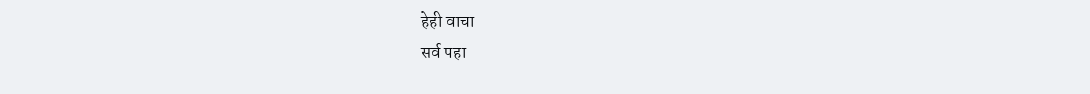हेही वाचा
सर्व पहा